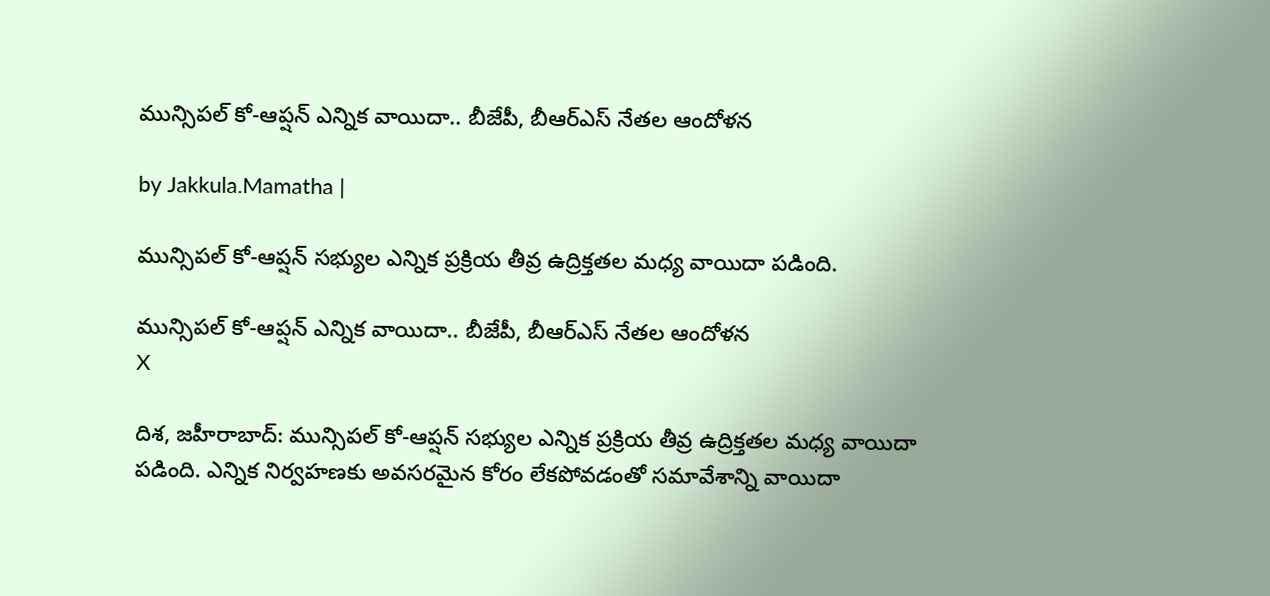మున్సిపల్ కో-ఆప్షన్ ఎన్నిక వాయిదా.. బీజేపీ, బీఆర్ఎస్ నేతల ఆందోళన

by Jakkula.Mamatha |

మున్సిపల్ కో-ఆప్షన్ సభ్యుల ఎన్నిక ప్రక్రియ తీవ్ర ఉద్రిక్తతల మధ్య వాయిదా పడింది.

మున్సిపల్ కో-ఆప్షన్ ఎన్నిక వాయిదా.. బీజేపీ, బీఆర్ఎస్ నేతల ఆందోళన
X

దిశ, జహీరాబాద్: మున్సిపల్ కో-ఆప్షన్ సభ్యుల ఎన్నిక ప్రక్రియ తీవ్ర ఉద్రిక్తతల మధ్య వాయిదా పడింది. ఎన్నిక నిర్వహణకు అవసరమైన కోరం లేకపోవడంతో సమావేశాన్ని వాయిదా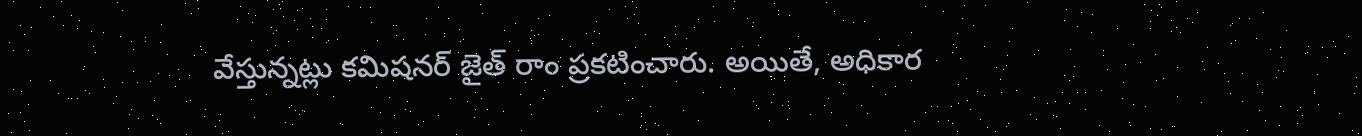వేస్తున్నట్లు కమిషనర్ జైత్ రాం ప్రకటించారు. అయితే, అధికార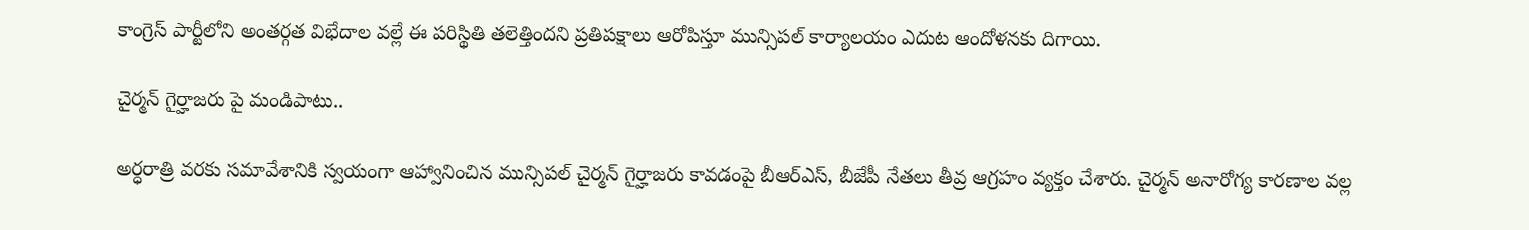కాంగ్రెస్ పార్టీలోని అంతర్గత విభేదాల వల్లే ఈ పరిస్థితి తలెత్తిందని ప్రతిపక్షాలు ఆరోపిస్తూ మున్సిపల్ కార్యాలయం ఎదుట ఆందోళనకు దిగాయి.

చైర్మన్ గైర్హాజరు పై మండిపాటు..

అర్ధరాత్రి వరకు సమావేశానికి స్వయంగా ఆహ్వానించిన మున్సిపల్ చైర్మన్ గైర్హాజరు కావడంపై బీఆర్‌ఎస్, బీజేపీ నేతలు తీవ్ర ఆగ్రహం వ్యక్తం చేశారు. చైర్మన్ అనారోగ్య కారణాల వల్ల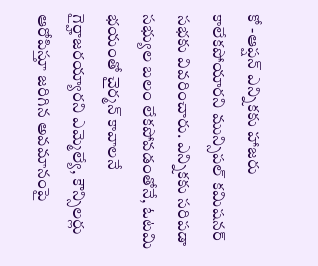కో -ఆప్షన్ ఎన్నికకు హాజరు కాలేకపోయారని మున్సిపల్ కమిషనర్ సభకు వివరించారు. ఎన్నికకు సరిపడా సభ్యుల బలం లేకపోవడంతోనే, ఓటమి భయంతో చైర్మన్ కావాలనే గైర్హాజరయ్యారని ఎమ్మెల్యే, కౌన్సిలర్లు ఆరోపిస్తూ జరిగిన అవమానంపై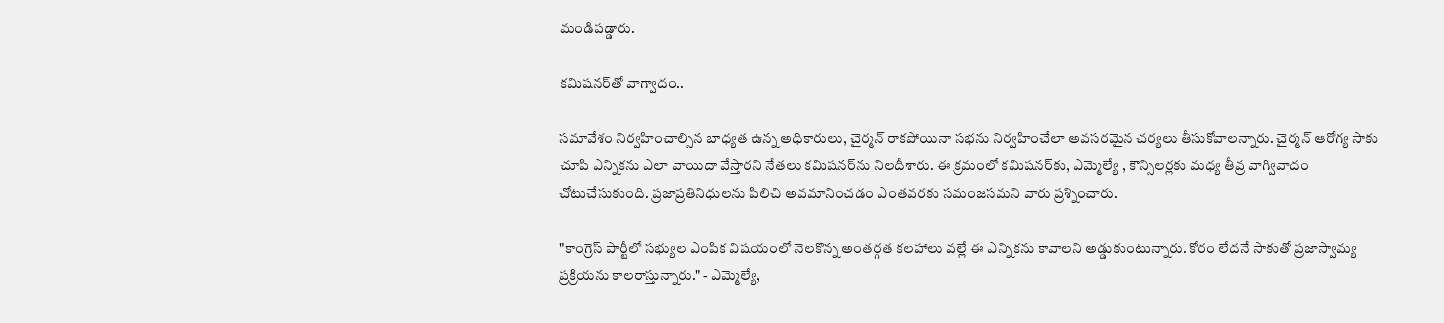మండిపడ్డారు.

కమిషనర్‌తో వాగ్వాదం..

సమావేశం నిర్వహించాల్సిన బాధ్యత ఉన్న అధికారులు, చైర్మన్ రాకపోయినా సభను నిర్వహించేలా అవసరమైన చర్యలు తీసుకోవాలన్నారు. చైర్మన్ ఆరోగ్య సాకు చూపి ఎన్నికను ఎలా వాయిదా వేస్తారని నేతలు కమిషనర్‌ను నిలదీశారు. ఈ క్రమంలో కమిషనర్‌కు, ఎమ్మెల్యే , కౌన్సిలర్లకు మధ్య తీవ్ర వాగ్వివాదం చోటుచేసుకుంది. ప్రజాప్రతినిధులను పిలిచి అవమానించడం ఎంతవరకు సమంజసమని వారు ప్రశ్నించారు.

"కాంగ్రెస్ పార్టీలో సభ్యుల ఎంపిక విషయంలో నెలకొన్న అంతర్గత కలహాలు వల్లే ఈ ఎన్నికను కావాలని అడ్డుకుంటున్నారు. కోరం లేదనే సాకుతో ప్రజాస్వామ్య ప్రక్రియను కాలరాస్తున్నారు." - ఎమ్మెల్యే,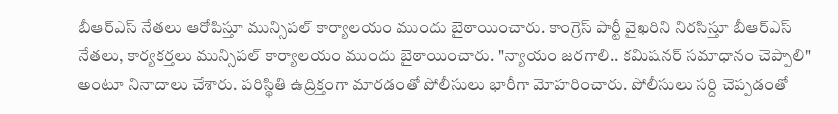బీఆర్‌ఎస్ నేతలు ఆరోపిస్తూ మున్సిపల్ కార్యాలయం ముందు బైఠాయించారు. కాంగ్రెస్ పార్టీ వైఖరిని నిరసిస్తూ బీఆర్‌ఎస్ నేతలు, కార్యకర్తలు మున్సిపల్ కార్యాలయం ముందు బైఠాయించారు. "న్యాయం జరగాలి.. కమిషనర్ సమాధానం చెప్పాలి" అంటూ నినాదాలు చేశారు. పరిస్థితి ఉద్రిక్తంగా మారడంతో పోలీసులు భారీగా మోహరించారు. పోలీసులు సర్ది చెప్పడంతో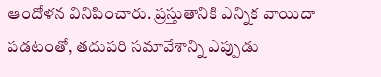ఆందోళన వినిపించారు. ప్రస్తుతానికి ఎన్నిక వాయిదా పడటంతో, తదుపరి సమావేశాన్ని ఎప్పుడు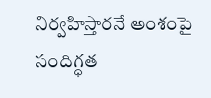నిర్వహిస్తారనే అంశంపై సందిగ్ధత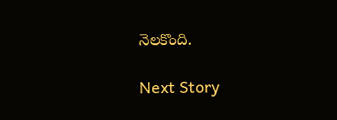నెలకొంది.

Next Story